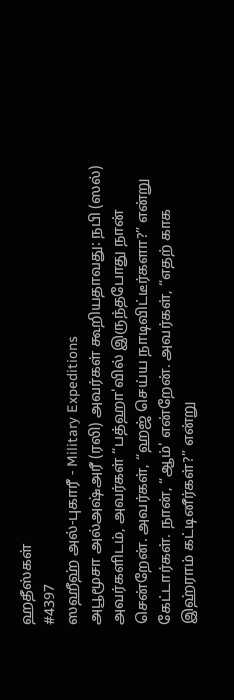ஹதீஸ்கள்
#4397
ஸஹீஹ் அல்-புகாரீ - Military Expeditions
அபூமூசா அல்அஷ்அரீ (ரலி) அவர்கள் கூறியதாவது: நபி (ஸல்) அவர்களிடம், அவர்கள் “பத்ஹா'வில் இருந்தபோது நான் சென்றேன். அவர்கள், “ஹஜ் செய்ய நாடிவிட்டீர்களா?” என்று கேட்டார்கள். நான், “ஆம்' என்றேன். அவர்கள், “எதற் காக இஹ்ராம் கட்டினீர்கள்?” என்று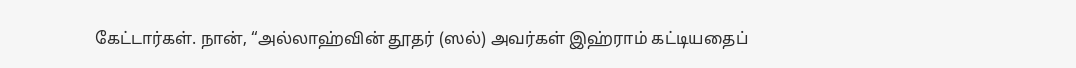கேட்டார்கள். நான், “அல்லாஹ்வின் தூதர் (ஸல்) அவர்கள் இஹ்ராம் கட்டியதைப்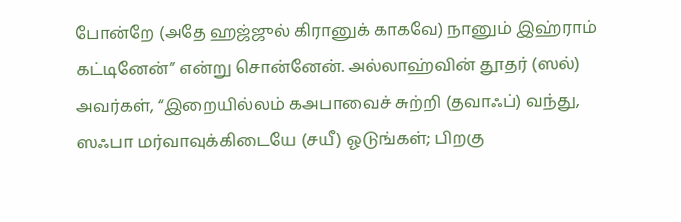போன்றே (அதே ஹஜ்ஜுல் கிரானுக் காகவே) நானும் இஹ்ராம் கட்டினேன்” என்று சொன்னேன். அல்லாஹ்வின் தூதர் (ஸல்) அவர்கள், “இறையில்லம் கஅபாவைச் சுற்றி (தவாஃப்) வந்து, ஸஃபா மர்வாவுக்கிடையே (சயீ) ஓடுங்கள்; பிறகு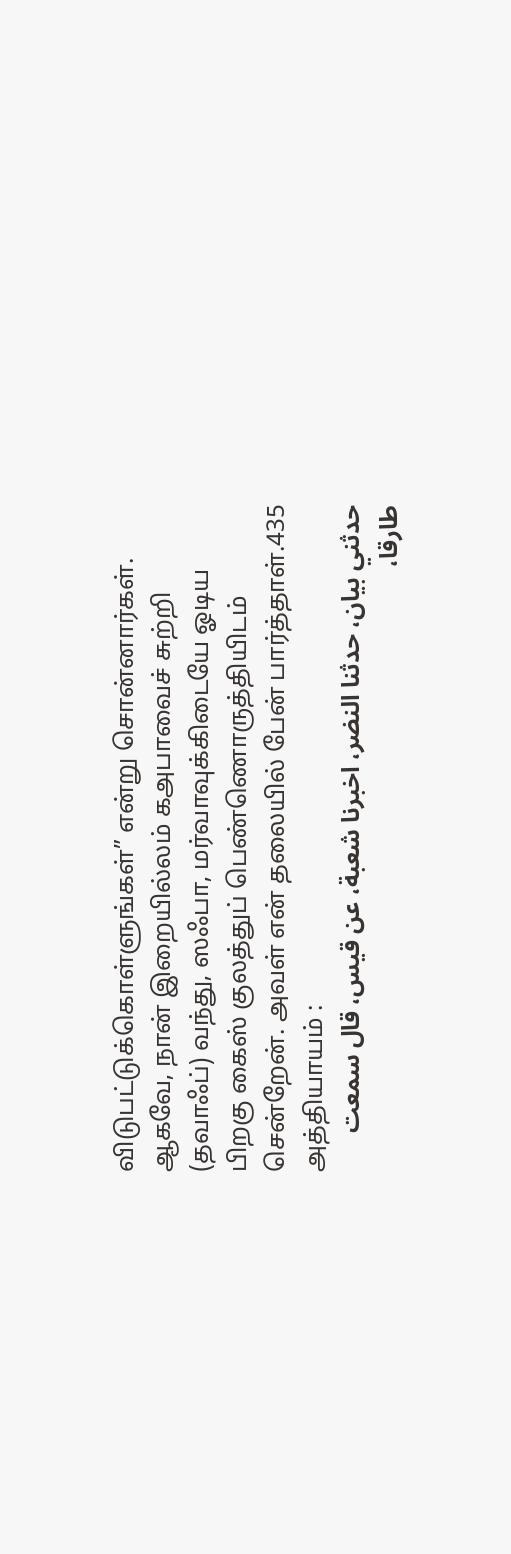விடுபட்டுக்கொள்ளுங்கள்” என்று சொன்னார்கள். ஆகவே, நான் இறையில்லம் கஅபாவைச் சுற்றி (தவாஃப்) வந்து, ஸஃபா, மர்வாவுக்கிடையே ஓடிய பிறகு கைஸ் குலத்துப் பெண்ணொருத்தியிடம் சென்றேன். அவள் என் தலையில் பேன் பார்த்தாள்.435 அத்தியாயம் :
حدثني بيان، حدثنا النضر، اخبرنا شعبة، عن قيس، قال سمعت طارقا،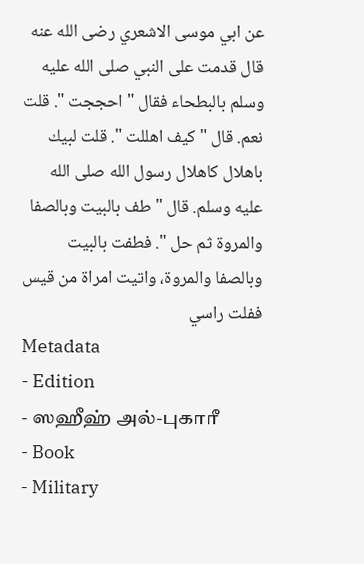عن ابي موسى الاشعري رضى الله عنه قال قدمت على النبي صلى الله عليه وسلم بالبطحاء فقال " احججت ". قلت نعم. قال " كيف اهللت ". قلت لبيك باهلال كاهلال رسول الله صلى الله عليه وسلم. قال " طف بالبيت وبالصفا والمروة ثم حل ". فطفت بالبيت وبالصفا والمروة، واتيت امراة من قيس ففلت راسي
Metadata
- Edition
- ஸஹீஹ் அல்-புகாரீ
- Book
- Military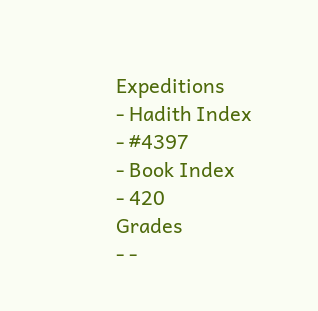Expeditions
- Hadith Index
- #4397
- Book Index
- 420
Grades
- -